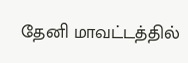தேனி மாவட்டத்தில்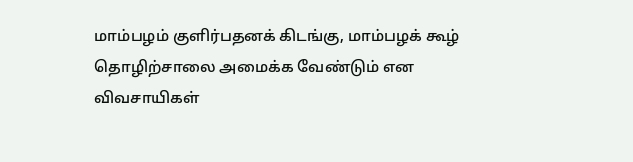மாம்பழம் குளிர்பதனக் கிடங்கு, மாம்பழக் கூழ் தொழிற்சாலை அமைக்க வேண்டும் என விவசாயிகள்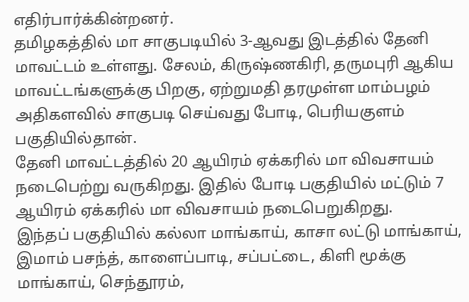எதிர்பார்க்கின்றனர்.
தமிழகத்தில் மா சாகுபடியில் 3-ஆவது இடத்தில் தேனி மாவட்டம் உள்ளது. சேலம், கிருஷ்ணகிரி, தருமபுரி ஆகிய மாவட்டங்களுக்கு பிறகு, ஏற்றுமதி தரமுள்ள மாம்பழம் அதிகளவில் சாகுபடி செய்வது போடி, பெரியகுளம் பகுதியில்தான்.
தேனி மாவட்டத்தில் 20 ஆயிரம் ஏக்கரில் மா விவசாயம் நடைபெற்று வருகிறது. இதில் போடி பகுதியில் மட்டும் 7 ஆயிரம் ஏக்கரில் மா விவசாயம் நடைபெறுகிறது.
இந்தப் பகுதியில் கல்லா மாங்காய், காசா லட்டு மாங்காய், இமாம் பசந்த், காளைப்பாடி, சப்பட்டை, கிளி மூக்கு மாங்காய், செந்தூரம்,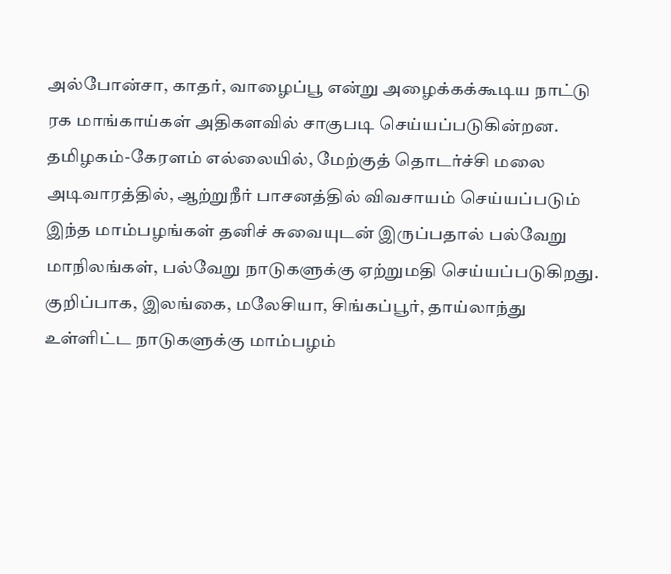அல்போன்சா, காதர், வாழைப்பூ என்று அழைக்கக்கூடிய நாட்டு ரக மாங்காய்கள் அதிகளவில் சாகுபடி செய்யப்படுகின்றன.
தமிழகம்-கேரளம் எல்லையில், மேற்குத் தொடர்ச்சி மலை அடிவாரத்தில், ஆற்றுநீர் பாசனத்தில் விவசாயம் செய்யப்படும் இந்த மாம்பழங்கள் தனிச் சுவையுடன் இருப்பதால் பல்வேறு மாநிலங்கள், பல்வேறு நாடுகளுக்கு ஏற்றுமதி செய்யப்படுகிறது.
குறிப்பாக, இலங்கை, மலேசியா, சிங்கப்பூர், தாய்லாந்து உள்ளிட்ட நாடுகளுக்கு மாம்பழம்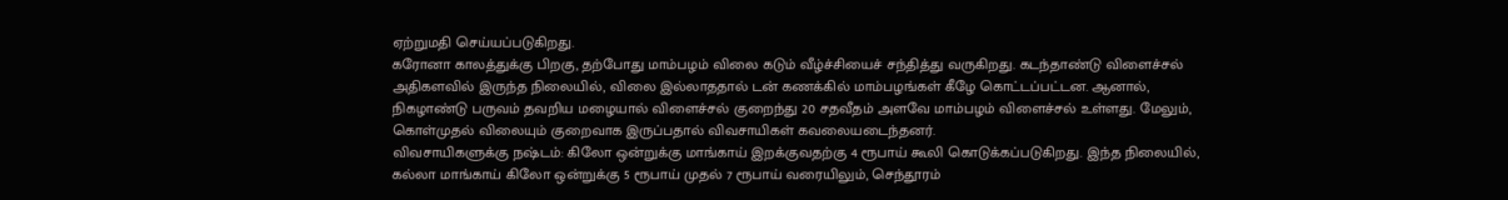ஏற்றுமதி செய்யப்படுகிறது.
கரோனா காலத்துக்கு பிறகு, தற்போது மாம்பழம் விலை கடும் வீழ்ச்சியைச் சந்தித்து வருகிறது. கடந்தாண்டு விளைச்சல் அதிகளவில் இருந்த நிலையில், விலை இல்லாததால் டன் கணக்கில் மாம்பழங்கள் கீழே கொட்டப்பட்டன. ஆனால், நிகழாண்டு பருவம் தவறிய மழையால் விளைச்சல் குறைந்து 20 சதவீதம் அளவே மாம்பழம் விளைச்சல் உள்ளது. மேலும், கொள்முதல் விலையும் குறைவாக இருப்பதால் விவசாயிகள் கவலையடைந்தனர்.
விவசாயிகளுக்கு நஷ்டம்: கிலோ ஒன்றுக்கு மாங்காய் இறக்குவதற்கு 4 ரூபாய் கூலி கொடுக்கப்படுகிறது. இந்த நிலையில், கல்லா மாங்காய் கிலோ ஒன்றுக்கு 5 ரூபாய் முதல் 7 ரூபாய் வரையிலும், செந்தூரம்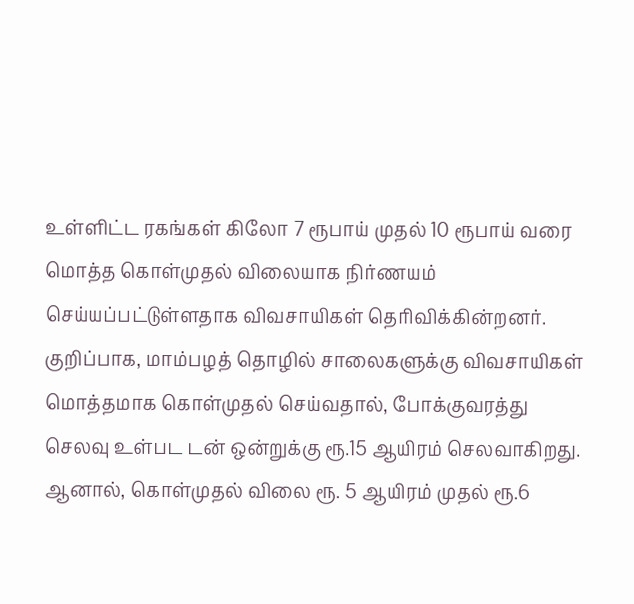உள்ளிட்ட ரகங்கள் கிலோ 7 ரூபாய் முதல் 10 ரூபாய் வரை மொத்த கொள்முதல் விலையாக நிர்ணயம் செய்யப்பட்டுள்ளதாக விவசாயிகள் தெரிவிக்கின்றனர்.
குறிப்பாக, மாம்பழத் தொழில் சாலைகளுக்கு விவசாயிகள் மொத்தமாக கொள்முதல் செய்வதால், போக்குவரத்து செலவு உள்பட டன் ஒன்றுக்கு ரூ.15 ஆயிரம் செலவாகிறது. ஆனால், கொள்முதல் விலை ரூ. 5 ஆயிரம் முதல் ரூ.6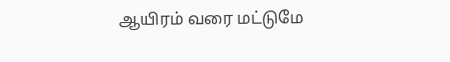ஆயிரம் வரை மட்டுமே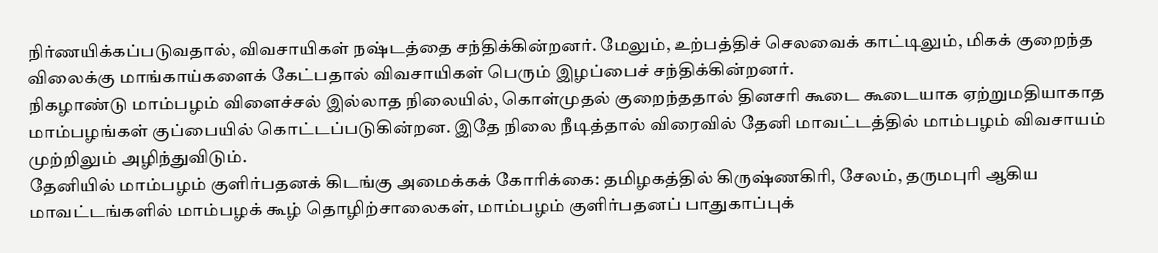நிர்ணயிக்கப்படுவதால், விவசாயிகள் நஷ்டத்தை சந்திக்கின்றனர். மேலும், உற்பத்திச் செலவைக் காட்டிலும், மிகக் குறைந்த விலைக்கு மாங்காய்களைக் கேட்பதால் விவசாயிகள் பெரும் இழப்பைச் சந்திக்கின்றனர்.
நிகழாண்டு மாம்பழம் விளைச்சல் இல்லாத நிலையில், கொள்முதல் குறைந்ததால் தினசரி கூடை கூடையாக ஏற்றுமதியாகாத மாம்பழங்கள் குப்பையில் கொட்டப்படுகின்றன. இதே நிலை நீடித்தால் விரைவில் தேனி மாவட்டத்தில் மாம்பழம் விவசாயம் முற்றிலும் அழிந்துவிடும்.
தேனியில் மாம்பழம் குளிர்பதனக் கிடங்கு அமைக்கக் கோரிக்கை: தமிழகத்தில் கிருஷ்ணகிரி, சேலம், தருமபுரி ஆகிய மாவட்டங்களில் மாம்பழக் கூழ் தொழிற்சாலைகள், மாம்பழம் குளிர்பதனப் பாதுகாப்புக்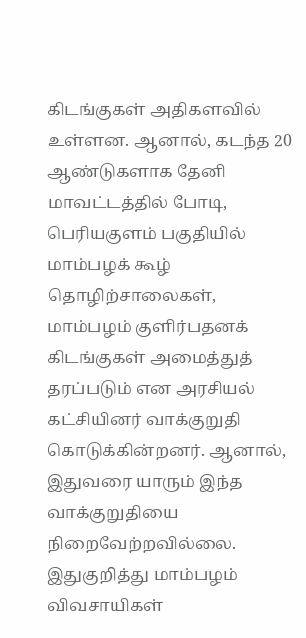கிடங்குகள் அதிகளவில் உள்ளன. ஆனால், கடந்த 20 ஆண்டுகளாக தேனி மாவட்டத்தில் போடி, பெரியகுளம் பகுதியில் மாம்பழக் கூழ் தொழிற்சாலைகள், மாம்பழம் குளிர்பதனக் கிடங்குகள் அமைத்துத் தரப்படும் என அரசியல் கட்சியினர் வாக்குறுதி கொடுக்கின்றனர். ஆனால், இதுவரை யாரும் இந்த வாக்குறுதியை நிறைவேற்றவில்லை.
இதுகுறித்து மாம்பழம் விவசாயிகள்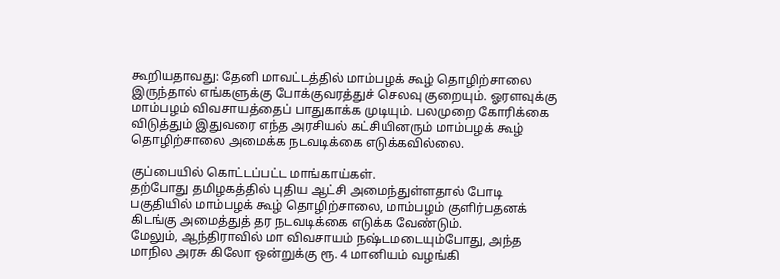கூறியதாவது: தேனி மாவட்டத்தில் மாம்பழக் கூழ் தொழிற்சாலை இருந்தால் எங்களுக்கு போக்குவரத்துச் செலவு குறையும். ஓரளவுக்கு மாம்பழம் விவசாயத்தைப் பாதுகாக்க முடியும். பலமுறை கோரிக்கை விடுத்தும் இதுவரை எந்த அரசியல் கட்சியினரும் மாம்பழக் கூழ் தொழிற்சாலை அமைக்க நடவடிக்கை எடுக்கவில்லை.

குப்பையில் கொட்டப்பட்ட மாங்காய்கள்.
தற்போது தமிழகத்தில் புதிய ஆட்சி அமைந்துள்ளதால் போடி பகுதியில் மாம்பழக் கூழ் தொழிற்சாலை, மாம்பழம் குளிர்பதனக் கிடங்கு அமைத்துத் தர நடவடிக்கை எடுக்க வேண்டும்.
மேலும், ஆந்திராவில் மா விவசாயம் நஷ்டமடையும்போது, அந்த மாநில அரசு கிலோ ஒன்றுக்கு ரூ. 4 மானியம் வழங்கி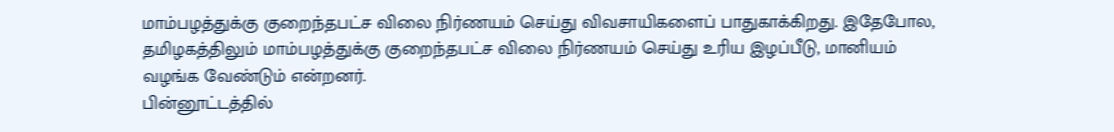மாம்பழத்துக்கு குறைந்தபட்ச விலை நிர்ணயம் செய்து விவசாயிகளைப் பாதுகாக்கிறது. இதேபோல, தமிழகத்திலும் மாம்பழத்துக்கு குறைந்தபட்ச விலை நிர்ணயம் செய்து உரிய இழப்பீடு, மானியம் வழங்க வேண்டும் என்றனர்.
பின்னூட்டத்தில்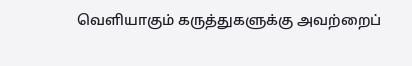வெளியாகும் கருத்துகளுக்கு அவற்றைப்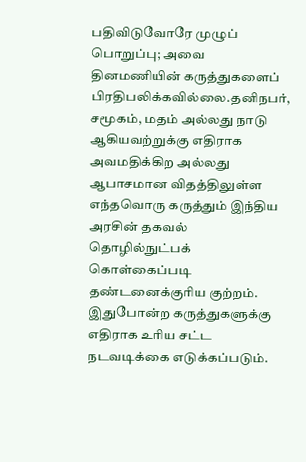பதிவிடுவோரே முழுப் பொறுப்பு; அவை தினமணியின் கருத்துகளைப் பிரதிபலிக்கவில்லை.தனிநபர், சமூகம், மதம் அல்லது நாடு ஆகியவற்றுக்கு எதிராக அவமதிக்கிற அல்லது ஆபாசமான விதத்திலுள்ள எந்தவொரு கருத்தும் இந்திய அரசின் தகவல் தொழில்நுட்பக் கொள்கைப்படி தண்டனைக்குரிய குற்றம். இதுபோன்ற கருத்துகளுக்கு எதிராக உரிய சட்ட நடவடிக்கை எடுக்கப்படும்.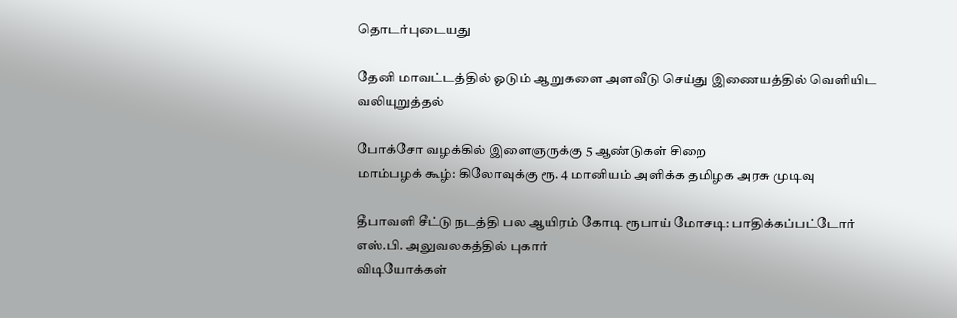தொடர்புடையது

தேனி மாவட்டத்தில் ஓடும் ஆறுகளை அளவீடு செய்து இணையத்தில் வெளியிட வலியுறுத்தல்

போக்சோ வழக்கில் இளைஞருக்கு 5 ஆண்டுகள் சிறை
மாம்பழக் கூழ்: கிலோவுக்கு ரூ. 4 மானியம் அளிக்க தமிழக அரசு முடிவு

தீபாவளி சீட்டு நடத்தி பல ஆயிரம் கோடி ரூபாய் மோசடி: பாதிக்கப்பட்டோர் எஸ்.பி. அலுவலகத்தில் புகார்
விடியோக்கள்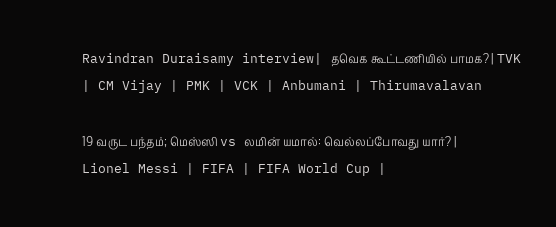Ravindran Duraisamy interview| தவெக கூட்டணியில் பாமக? | TVK | CM Vijay | PMK | VCK | Anbumani | Thirumavalavan

19 வருட பந்தம்; மெஸ்ஸி vs லமின் யமால்: வெல்லப்போவது யார்? | Lionel Messi | FIFA | FIFA World Cup |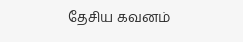தேசிய கவனம்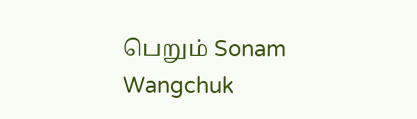பெறும் Sonam Wangchuk